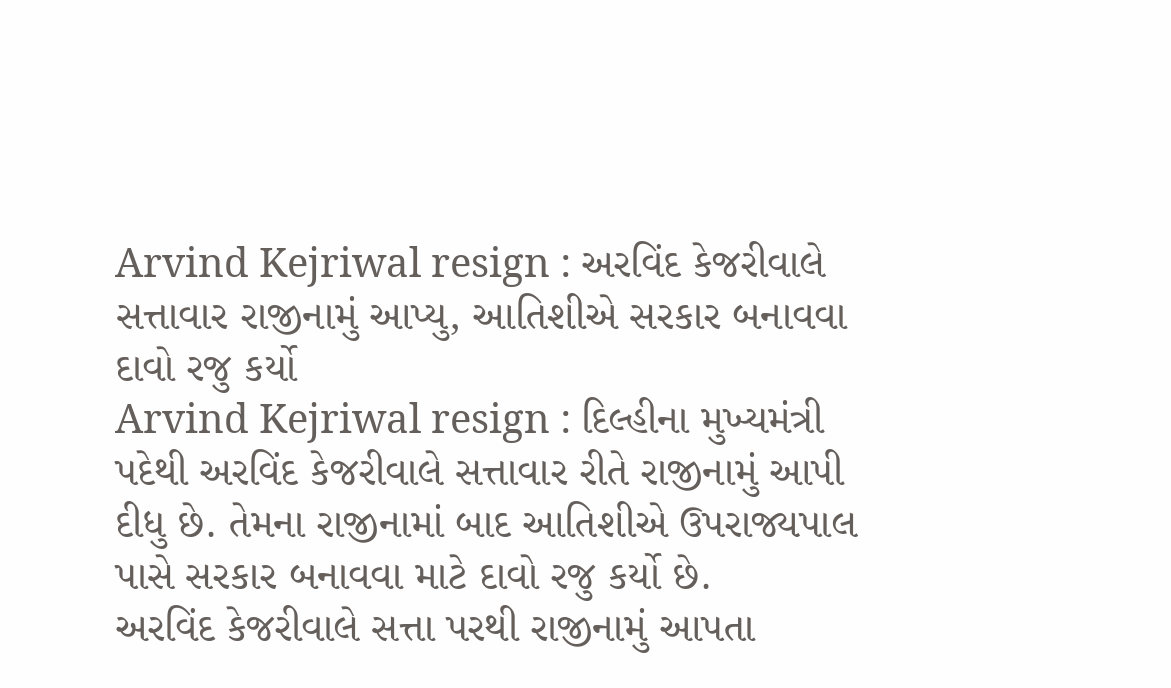Arvind Kejriwal resign : અરવિંદ કેજરીવાલે સત્તાવાર રાજીનામું આપ્યુ, આતિશીએ સરકાર બનાવવા દાવો રજુ કર્યો
Arvind Kejriwal resign : દિલ્હીના મુખ્યમંત્રી પદેથી અરવિંદ કેજરીવાલે સત્તાવાર રીતે રાજીનામું આપી દીધુ છે. તેમના રાજીનામાં બાદ આતિશીએ ઉપરાજ્યપાલ પાસે સરકાર બનાવવા માટે દાવો રજુ કર્યો છે.
અરવિંદ કેજરીવાલે સત્તા પરથી રાજીનામું આપતા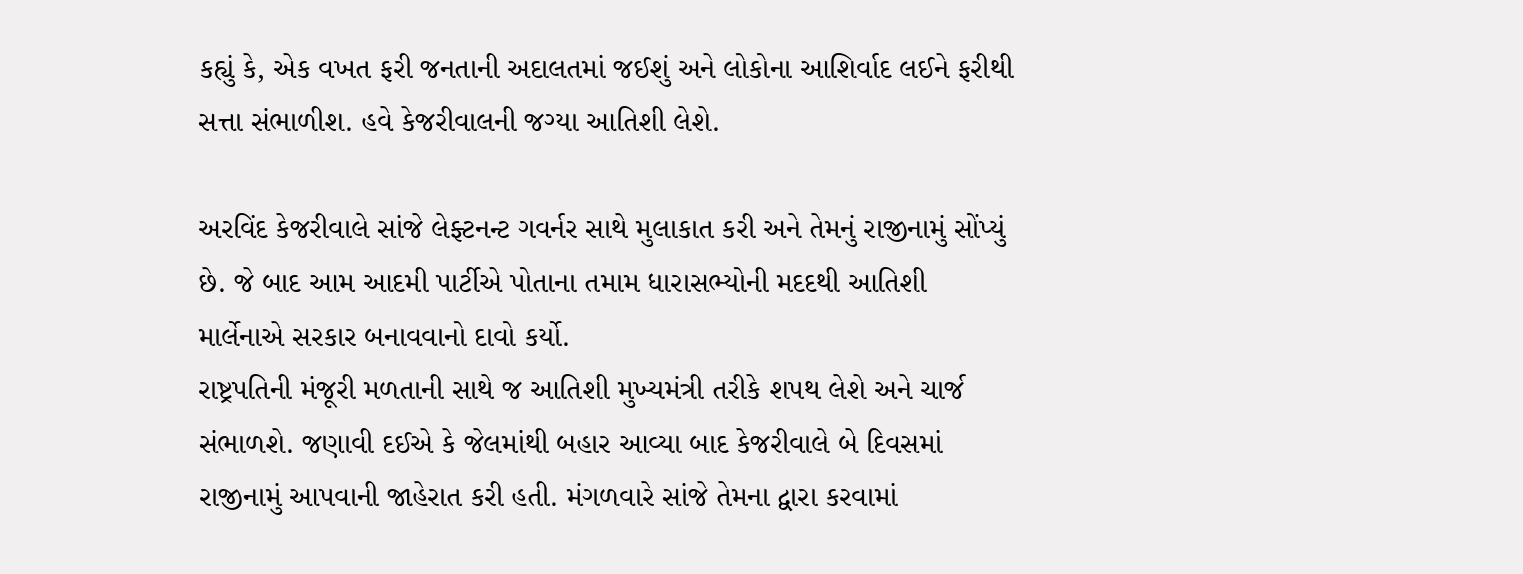કહ્યું કે, એક વખત ફરી જનતાની અદાલતમાં જઈશું અને લોકોના આશિર્વાદ લઈને ફરીથી સત્તા સંભાળીશ. હવે કેજરીવાલની જગ્યા આતિશી લેશે.

અરવિંદ કેજરીવાલે સાંજે લેફ્ટનન્ટ ગવર્નર સાથે મુલાકાત કરી અને તેમનું રાજીનામું સોંપ્યું છે. જે બાદ આમ આદમી પાર્ટીએ પોતાના તમામ ધારાસભ્યોની મદદથી આતિશી માર્લેનાએ સરકાર બનાવવાનો દાવો કર્યો.
રાષ્ટ્રપતિની મંજૂરી મળતાની સાથે જ આતિશી મુખ્યમંત્રી તરીકે શપથ લેશે અને ચાર્જ સંભાળશે. જણાવી દઈએ કે જેલમાંથી બહાર આવ્યા બાદ કેજરીવાલે બે દિવસમાં રાજીનામું આપવાની જાહેરાત કરી હતી. મંગળવારે સાંજે તેમના દ્વારા કરવામાં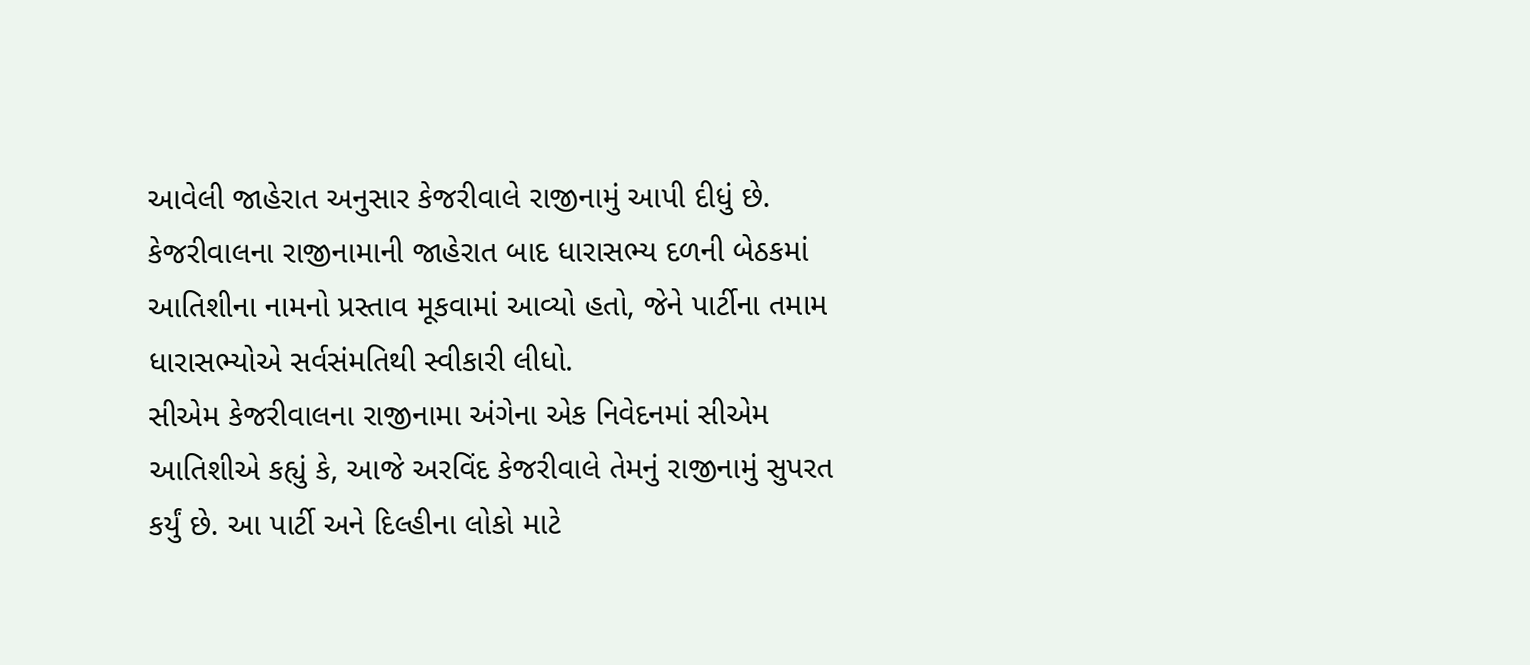આવેલી જાહેરાત અનુસાર કેજરીવાલે રાજીનામું આપી દીધું છે.
કેજરીવાલના રાજીનામાની જાહેરાત બાદ ધારાસભ્ય દળની બેઠકમાં આતિશીના નામનો પ્રસ્તાવ મૂકવામાં આવ્યો હતો, જેને પાર્ટીના તમામ ધારાસભ્યોએ સર્વસંમતિથી સ્વીકારી લીધો.
સીએમ કેજરીવાલના રાજીનામા અંગેના એક નિવેદનમાં સીએમ આતિશીએ કહ્યું કે, આજે અરવિંદ કેજરીવાલે તેમનું રાજીનામું સુપરત કર્યું છે. આ પાર્ટી અને દિલ્હીના લોકો માટે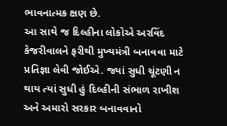ભાવનાત્મક ક્ષણ છે.
આ સાથે જ દિલ્હીના લોકોએ અરવિંદ કેજરીવાલને ફરીથી મુખ્યમંત્રી બનાવવા માટે પ્રતિજ્ઞા લેવી જોઈએ. જ્યાં સુધી ચૂંટણી ન થાય ત્યાં સુધી હું દિલ્હીની સંભાળ રાખીશ અને અમારો સરકાર બનાવવાનો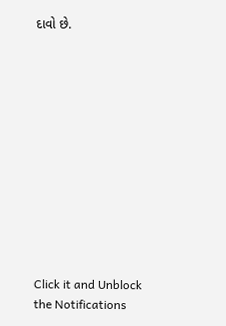દાવો છે.












Click it and Unblock the Notifications